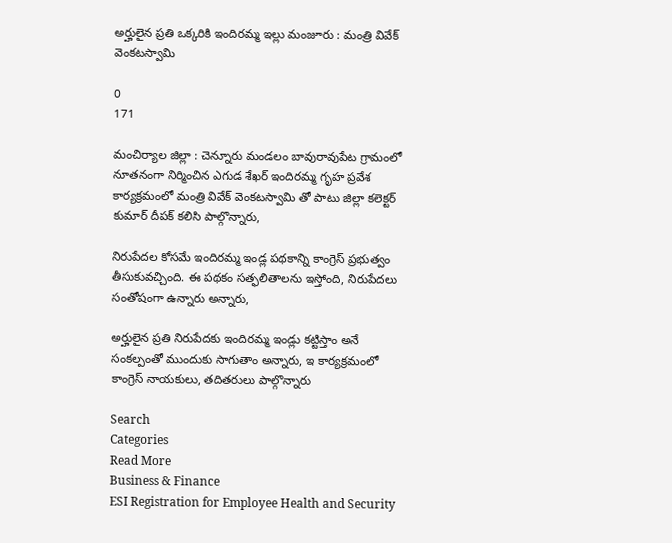అర్హులైన ప్రతి ఒక్కరికి ఇందిరమ్మ ఇల్లు మంజూరు : మంత్రి వివేక్ వెంకటస్వామి

0
171

మంచిర్యాల జిల్లా : చెన్నూరు మండలం బావురావుపేట గ్రామంలో నూతనంగా నిర్మించిన ఎగుడ శేఖర్ ఇందిరమ్మ గృహ ప్రవేశ కార్యక్రమంలో మంత్రి వివేక్ వెంకటస్వామి తో పాటు జిల్లా కలెక్టర్ కుమార్ దీపక్ కలిసి పాల్గొన్నారు,

నిరుపేదల కోసమే ఇందిరమ్మ ఇండ్ల పథకాన్ని కాంగ్రెస్ ప్రభుత్వం తీసుకువచ్చింది. ఈ పథకం సత్ఫలితాలను ఇస్తోంది, నిరుపేదలు సంతోషంగా ఉన్నారు అన్నారు,

అర్హులైన ప్రతి నిరుపేదకు ఇందిరమ్మ ఇండ్లు కట్టిస్తాం అనే సంకల్పంతో ముందుకు సాగుతాం అన్నారు, ఇ కార్యక్రమంలో కాంగ్రెస్ నాయకులు, తదితరులు పాల్గొన్నారు

Search
Categories
Read More
Business & Finance
ESI Registration for Employee Health and Security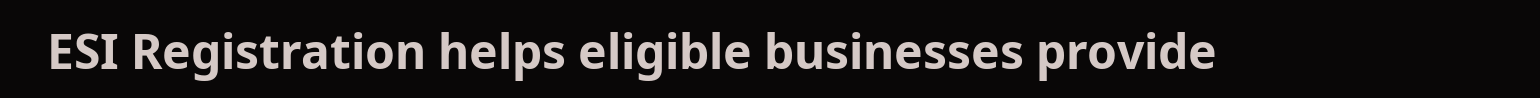ESI Registration helps eligible businesses provide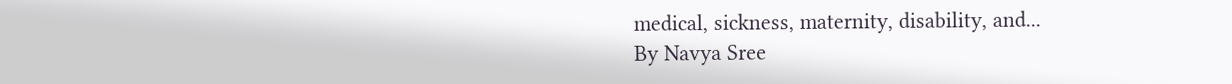medical, sickness, maternity, disability, and...
By Navya Sree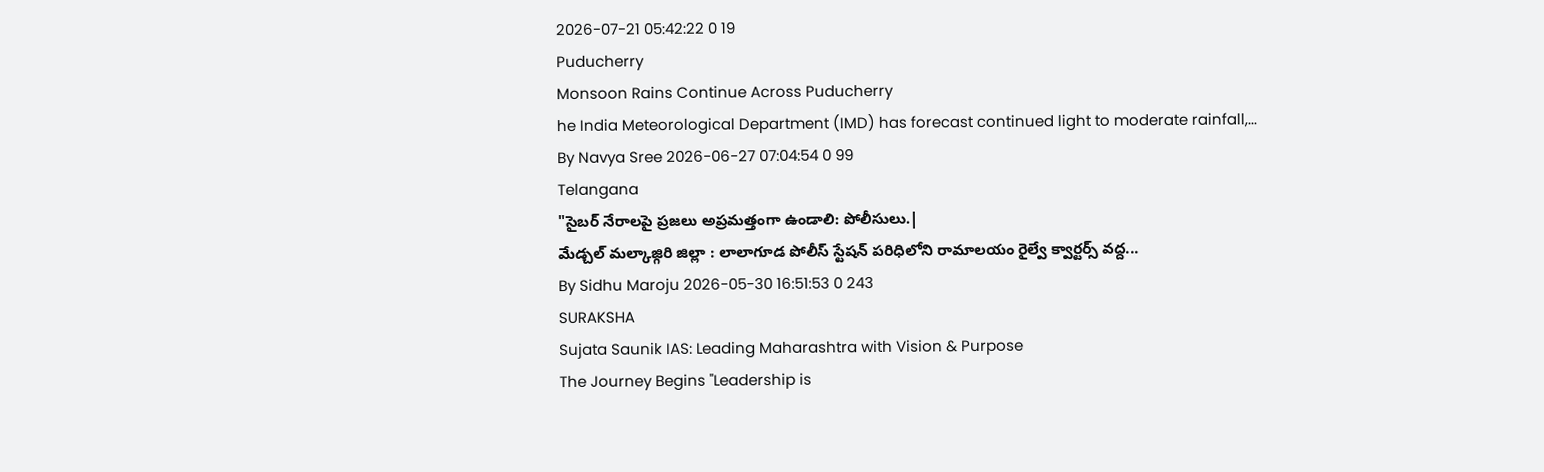2026-07-21 05:42:22 0 19
Puducherry
Monsoon Rains Continue Across Puducherry
he India Meteorological Department (IMD) has forecast continued light to moderate rainfall,...
By Navya Sree 2026-06-27 07:04:54 0 99
Telangana
"సైబర్ నేరాలపై ప్రజలు అప్రమత్తంగా ఉండాలి: పోలీసులు.|
మేడ్చల్ మల్కాజ్గిరి జిల్లా : లాలాగూడ పోలీస్ స్టేషన్ పరిధిలోని రామాలయం రైల్వే క్వార్టర్స్ వద్ద...
By Sidhu Maroju 2026-05-30 16:51:53 0 243
SURAKSHA
Sujata Saunik IAS: Leading Maharashtra with Vision & Purpose
The Journey Begins "Leadership is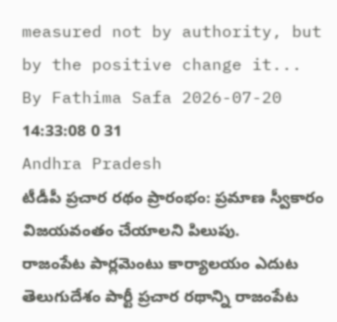measured not by authority, but by the positive change it...
By Fathima Safa 2026-07-20 14:33:08 0 31
Andhra Pradesh
టీడీపీ ప్రచార రథం ప్రారంభం: ప్రమాణ స్వీకారం విజయవంతం చేయాలని పిలుపు.
రాజంపేట పార్లమెంటు కార్యాలయం ఎదుట తెలుగుదేశం పార్టీ ప్రచార రథాన్ని రాజంపేట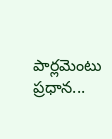పార్లమెంటు ప్రధాన...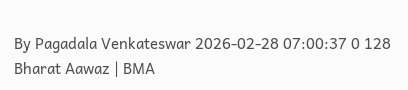By Pagadala Venkateswar 2026-02-28 07:00:37 0 128
Bharat Aawaz | BMA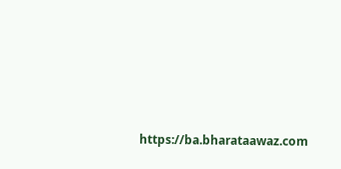https://ba.bharataawaz.com